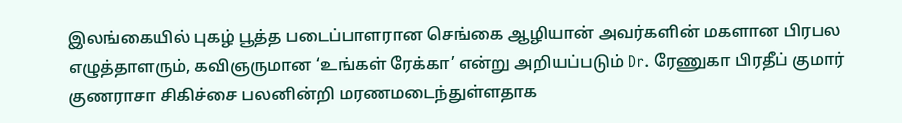இலங்கையில் புகழ் பூத்த படைப்பாளரான செங்கை ஆழியான் அவர்களின் மகளான பிரபல எழுத்தாளரும், கவிஞருமான ‘உங்கள் ரேக்கா’ என்று அறியப்படும் Dr. ரேணுகா பிரதீப் குமார் குணராசா சிகிச்சை பலனின்றி மரணமடைந்துள்ளதாக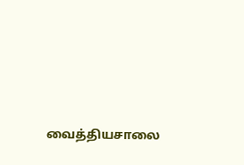வைத்தியசாலை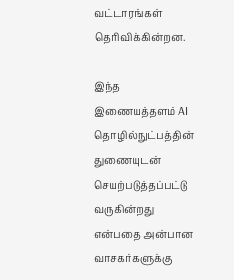வட்டாரங்கள் தெரிவிக்கின்றன.

இந்த இணையத்தளம் AI தொழில்நுட்பத்தின் துணையுடன் செயற்படுத்தப்பட்டு வருகின்றது என்பதை அன்பான வாசகர்களுக்கு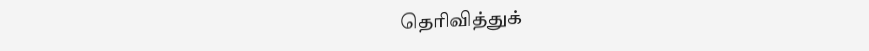தெரிவித்துக்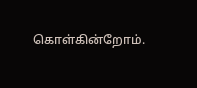கொள்கின்றோம்.